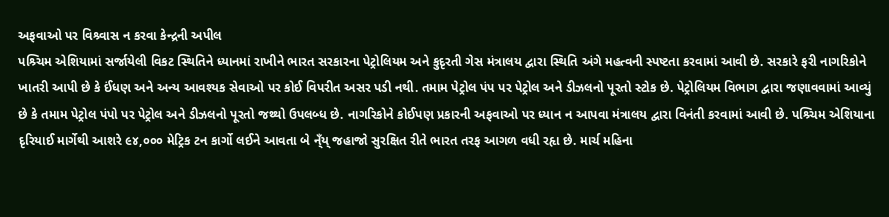અફવાઓ પર વિશ્ર્વાસ ન કરવા કેન્દ્રની અપીલ
પશ્ર્ચિમ એશિયામાં સર્જાયેલી વિકટ સ્થિતિને ધ્યાનમાં રાખીને ભારત સરકારના પેટ્રોલિયમ અને કુદૃરતી ગેસ મંત્રાલય દ્વારા સ્થિતિ અંગે મહત્વની સ્પષ્ટતા કરવામાં આવી છે. સરકારે ફરી નાગરિકોને ખાતરી આપી છે કે ઈંધણ અને અન્ય આવશ્યક સેવાઓ પર કોઈ વિપરીત અસર પડી નથી. તમામ પેટ્રોલ પંપ પર પેટ્રોલ અને ડીઝલનો પૂરતો સ્ટોક છે. પેટ્રોલિયમ વિભાગ દ્વારા જણાવવામાં આવ્યું છે કે તમામ પેટ્રોલ પંપો પર પેટ્રોલ અને ડીઝલનો પૂરતો જથ્થો ઉપલબ્ધ છે. નાગરિકોને કોઈપણ પ્રકારની અફવાઓ પર ધ્યાન ન આપવા મંત્રાલય દ્વારા વિનંતી કરવામાં આવી છે. પશ્ર્ચિમ એશિયાના દૃરિયાઈ માર્ગેથી આશરે ૯૪,૦૦૦ મેટ્રિક ટન કાર્ગો લઈને આવતા બે ન્ઁય્ જહાજો સુરક્ષિત રીતે ભારત તરફ આગળ વધી રહૃા છે. માર્ચ મહિના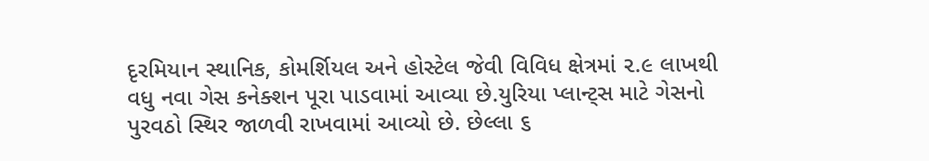દૃરમિયાન સ્થાનિક, કોમર્શિયલ અને હોસ્ટેલ જેવી વિવિધ ક્ષેત્રમાં ૨.૯ લાખથી વધુ નવા ગેસ કનેક્શન પૂરા પાડવામાં આવ્યા છે.યુરિયા પ્લાન્ટ્સ માટે ગેસનો પુરવઠો સ્થિર જાળવી રાખવામાં આવ્યો છે. છેલ્લા ૬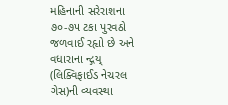મહિનાની સરેરાશના ૭૦-૭૫ ટકા પુરવઠો જળવાઈ રહૃાો છે અને વધારાના ન્દ્ગય્ (લિક્વિફાઈડ નેચરલ ગેસ)ની વ્યવસ્થા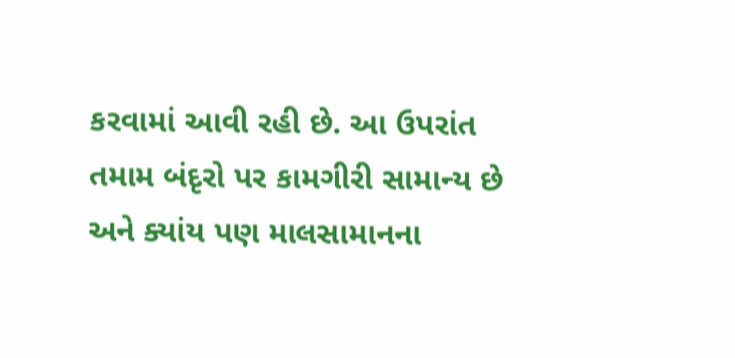કરવામાં આવી રહી છે. આ ઉપરાંત તમામ બંદૃરો પર કામગીરી સામાન્ય છે અને ક્યાંય પણ માલસામાનના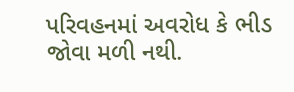પરિવહનમાં અવરોધ કે ભીડ જોવા મળી નથી.